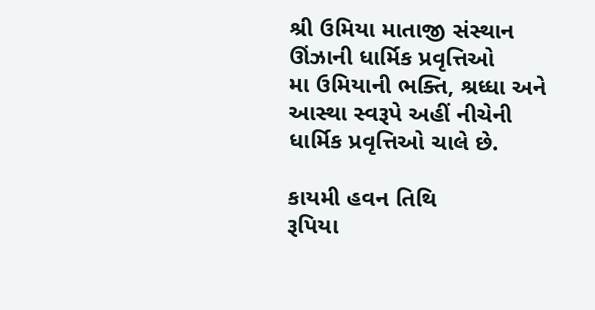શ્રી ઉમિયા માતાજી સંસ્થાન ઊંઝાની ધાર્મિક પ્રવૃત્તિઓ
મા ઉમિયાની ભક્તિ, શ્રધ્ધા અને આસ્થા સ્વરૂપે અહીં નીચેની ધાર્મિક પ્રવૃત્તિઓ ચાલે છે.

કાયમી હવન તિથિ
રૂપિયા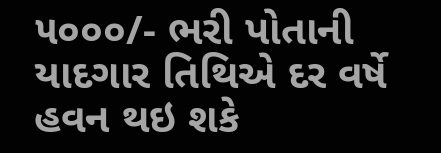૫૦૦૦/- ભરી પોતાની યાદગાર તિથિએ દર વર્ષે હવન થઇ શકે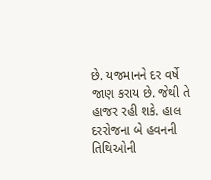છે. યજમાનને દર વર્ષે જાણ કરાય છે. જેથી તે હાજર રહી શકે. હાલ દરરોજના બે હવનની તિથિઓની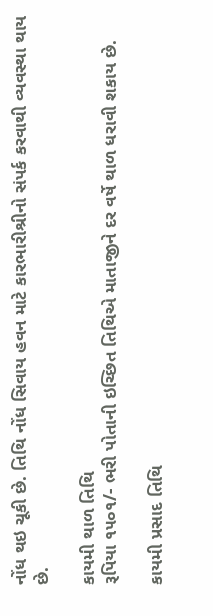નોંધ થઇ ચૂકી છે. તિથિ નોંધ સિવાય હવન માટે કારભારીશ્રીનો સંપર્ક કરવાથી વ્યવસ્થા થાય છે.

કાયમી થાળ તિથિ
રૂપિયા ૧૫૦૧/- ભરી પોતાની ઇચ્છિત તિથિએ માતાજીને દર વર્ષે થાળ ધરાવી શકાય છે.

કાયમી પ્રસાદ તિથિ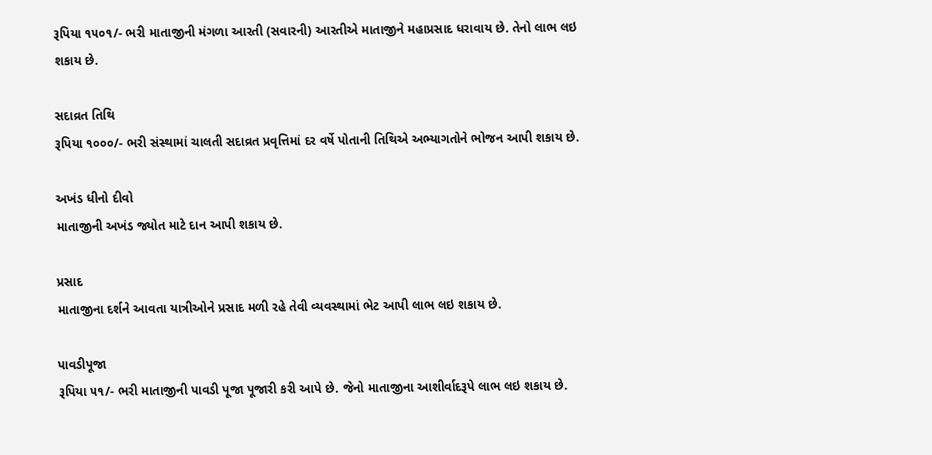રૂપિયા ૧૫૦૧/- ભરી માતાજીની મંગળા આરતી (સવારની) આરતીએ માતાજીને મહાપ્રસાદ ધરાવાય છે. તેનો લાભ લઇ શકાય છે.

સદાવ્રત તિથિ
રૂપિયા ૧૦૦૦/- ભરી સંસ્થામાં ચાલતી સદાવ્રત પ્રવૃત્તિમાં દર વર્ષે પોતાની તિથિએ અભ્યાગતોને ભોજન આપી શકાય છે.

અખંડ ધીનો દીવો
માતાજીની અખંડ જ્યોત માટે દાન આપી શકાય છે.

પ્રસાદ
માતાજીના દર્શને આવતા યાત્રીઓને પ્રસાદ મળી રહે તેવી વ્યવસ્થામાં ભેટ આપી લાભ લઇ શકાય છે.

પાવડીપૂજા
રૂપિયા ૫૧/- ભરી માતાજીની પાવડી પૂજા પૂજારી કરી આપે છે. જેનો માતાજીના આશીર્વાદરૂપે લાભ લઇ શકાય છે.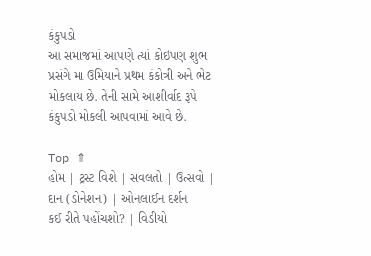કંકુપડો
આ સમાજમાં આપણે ત્યાં કોઇપણ શુભ પ્રસંગે મા ઉમિયાને પ્રથમ કંકોત્રી અને ભેટ મોકલાય છે. તેની સામે આશીર્વાદ રૂપે કંકુપડો મોકલી આપવામાં આવે છે.

Top ⇑
હોમ | ટ્રસ્ટ વિશે | સવલતો | ઉત્સવો | દાન (ડોનેશન) | ઓનલાઈન દર્શન
કઈ રીતે પહોંચશો? | વિડીયો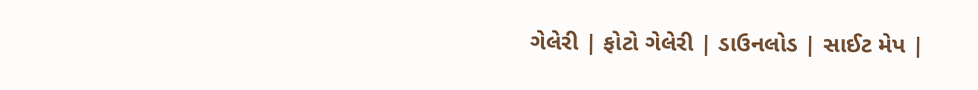ગેલેરી | ફોટો ગેલેરી | ડાઉનલોડ | સાઈટ મેપ |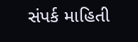સંપર્ક માહિતી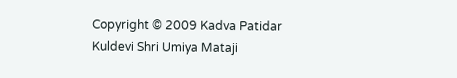Copyright © 2009 Kadva Patidar Kuldevi Shri Umiya Mataji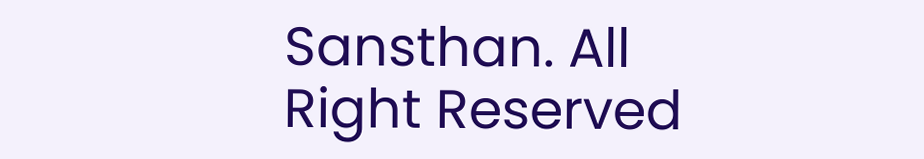Sansthan. All Right Reserved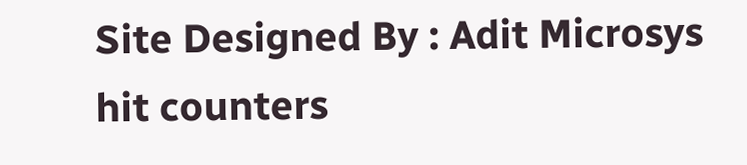Site Designed By : Adit Microsys
hit counters